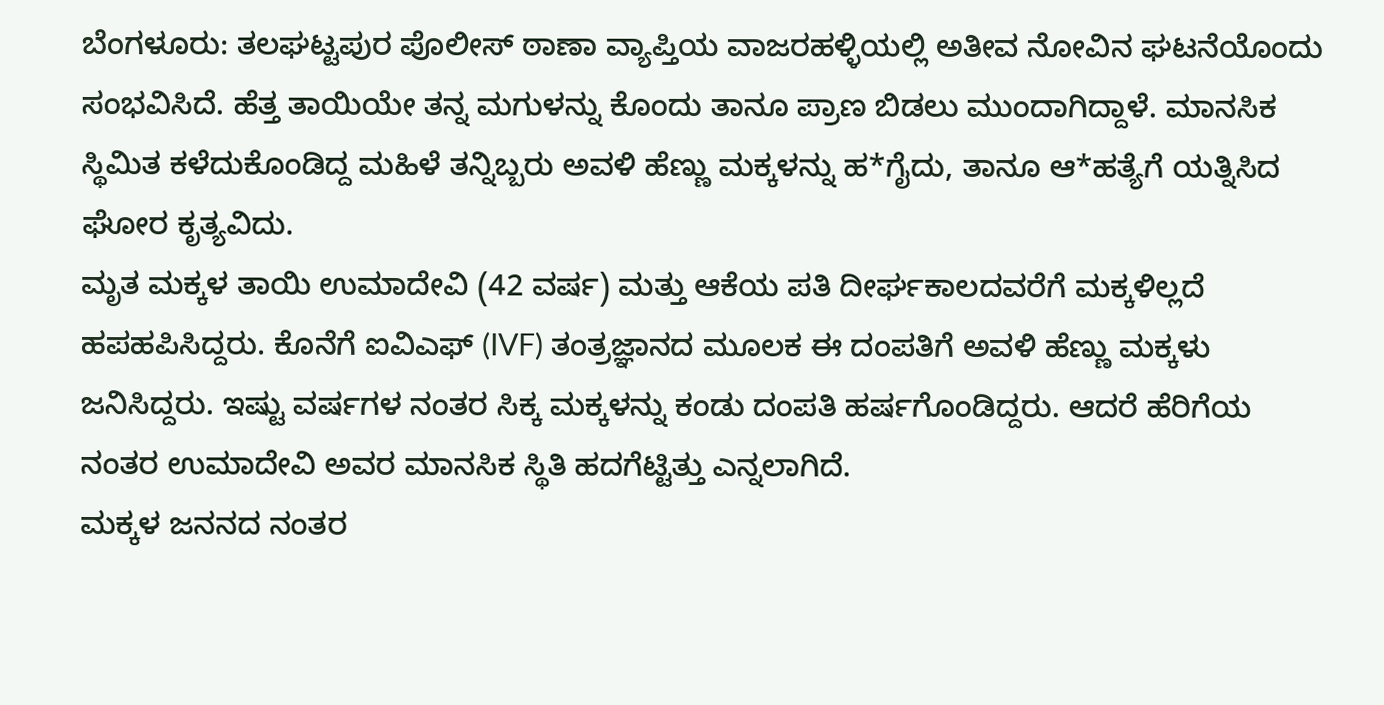ಬೆಂಗಳೂರು: ತಲಘಟ್ಟಪುರ ಪೊಲೀಸ್ ಠಾಣಾ ವ್ಯಾಪ್ತಿಯ ವಾಜರಹಳ್ಳಿಯಲ್ಲಿ ಅತೀವ ನೋವಿನ ಘಟನೆಯೊಂದು ಸಂಭವಿಸಿದೆ. ಹೆತ್ತ ತಾಯಿಯೇ ತನ್ನ ಮಗುಳನ್ನು ಕೊಂದು ತಾನೂ ಪ್ರಾಣ ಬಿಡಲು ಮುಂದಾಗಿದ್ದಾಳೆ. ಮಾನಸಿಕ ಸ್ಥಿಮಿತ ಕಳೆದುಕೊಂಡಿದ್ದ ಮಹಿಳೆ ತನ್ನಿಬ್ಬರು ಅವಳಿ ಹೆಣ್ಣು ಮಕ್ಕಳನ್ನು ಹ*ಗೈದು, ತಾನೂ ಆ*ಹತ್ಯೆಗೆ ಯತ್ನಿಸಿದ ಘೋರ ಕೃತ್ಯವಿದು.
ಮೃತ ಮಕ್ಕಳ ತಾಯಿ ಉಮಾದೇವಿ (42 ವರ್ಷ) ಮತ್ತು ಆಕೆಯ ಪತಿ ದೀರ್ಘಕಾಲದವರೆಗೆ ಮಕ್ಕಳಿಲ್ಲದೆ ಹಪಹಪಿಸಿದ್ದರು. ಕೊನೆಗೆ ಐವಿಎಫ್ (IVF) ತಂತ್ರಜ್ಞಾನದ ಮೂಲಕ ಈ ದಂಪತಿಗೆ ಅವಳಿ ಹೆಣ್ಣು ಮಕ್ಕಳು ಜನಿಸಿದ್ದರು. ಇಷ್ಟು ವರ್ಷಗಳ ನಂತರ ಸಿಕ್ಕ ಮಕ್ಕಳನ್ನು ಕಂಡು ದಂಪತಿ ಹರ್ಷಗೊಂಡಿದ್ದರು. ಆದರೆ ಹೆರಿಗೆಯ ನಂತರ ಉಮಾದೇವಿ ಅವರ ಮಾನಸಿಕ ಸ್ಥಿತಿ ಹದಗೆಟ್ಟಿತ್ತು ಎನ್ನಲಾಗಿದೆ.
ಮಕ್ಕಳ ಜನನದ ನಂತರ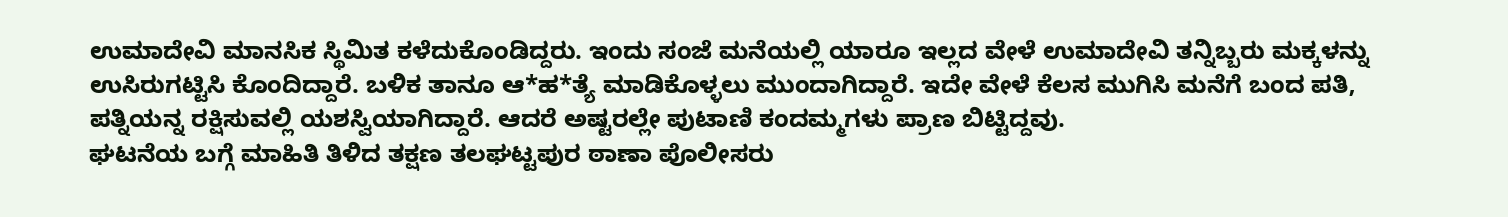ಉಮಾದೇವಿ ಮಾನಸಿಕ ಸ್ಥಿಮಿತ ಕಳೆದುಕೊಂಡಿದ್ದರು. ಇಂದು ಸಂಜೆ ಮನೆಯಲ್ಲಿ ಯಾರೂ ಇಲ್ಲದ ವೇಳೆ ಉಮಾದೇವಿ ತನ್ನಿಬ್ಬರು ಮಕ್ಕಳನ್ನು ಉಸಿರುಗಟ್ಟಿಸಿ ಕೊಂದಿದ್ದಾರೆ. ಬಳಿಕ ತಾನೂ ಆ*ಹ*ತ್ಯೆ ಮಾಡಿಕೊಳ್ಳಲು ಮುಂದಾಗಿದ್ದಾರೆ. ಇದೇ ವೇಳೆ ಕೆಲಸ ಮುಗಿಸಿ ಮನೆಗೆ ಬಂದ ಪತಿ, ಪತ್ನಿಯನ್ನ ರಕ್ಷಿಸುವಲ್ಲಿ ಯಶಸ್ವಿಯಾಗಿದ್ದಾರೆ. ಆದರೆ ಅಷ್ಟರಲ್ಲೇ ಪುಟಾಣಿ ಕಂದಮ್ಮಗಳು ಪ್ರಾಣ ಬಿಟ್ಟಿದ್ದವು.
ಘಟನೆಯ ಬಗ್ಗೆ ಮಾಹಿತಿ ತಿಳಿದ ತಕ್ಷಣ ತಲಘಟ್ಟಪುರ ಠಾಣಾ ಪೊಲೀಸರು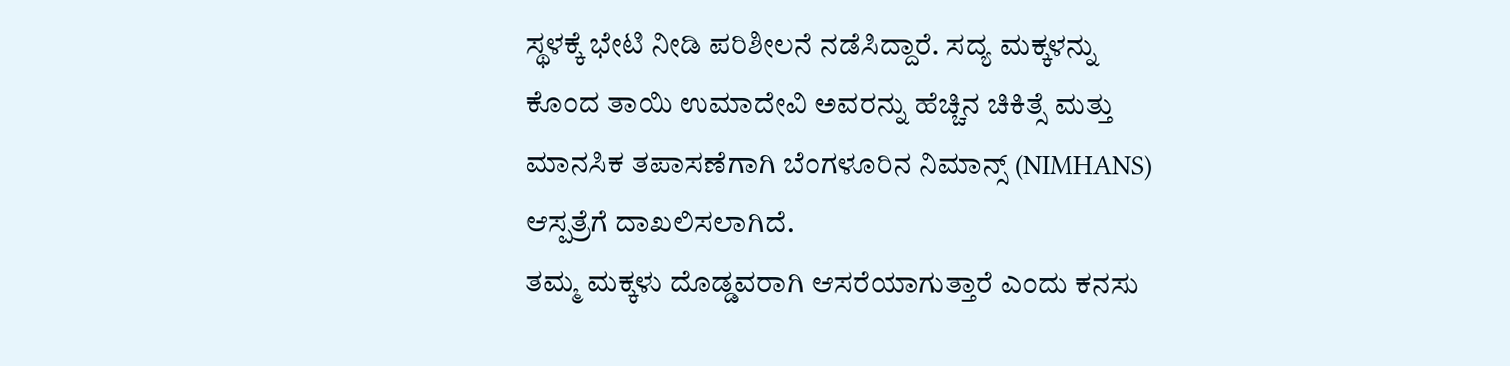ಸ್ಥಳಕ್ಕೆ ಭೇಟಿ ನೀಡಿ ಪರಿಶೀಲನೆ ನಡೆಸಿದ್ದಾರೆ. ಸದ್ಯ ಮಕ್ಕಳನ್ನು ಕೊಂದ ತಾಯಿ ಉಮಾದೇವಿ ಅವರನ್ನು ಹೆಚ್ಚಿನ ಚಿಕಿತ್ಸೆ ಮತ್ತು ಮಾನಸಿಕ ತಪಾಸಣೆಗಾಗಿ ಬೆಂಗಳೂರಿನ ನಿಮಾನ್ಸ್ (NIMHANS) ಆಸ್ಪತ್ರೆಗೆ ದಾಖಲಿಸಲಾಗಿದೆ.
ತಮ್ಮ ಮಕ್ಕಳು ದೊಡ್ಡವರಾಗಿ ಆಸರೆಯಾಗುತ್ತಾರೆ ಎಂದು ಕನಸು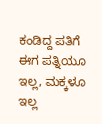ಕಂಡಿದ್ದ ಪತಿಗೆ ಈಗ ಪತ್ನಿಯೂ ಇಲ್ಲ, ಮಕ್ಕಳೂ ಇಲ್ಲ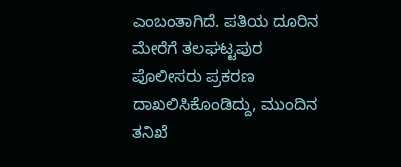ಎಂಬಂತಾಗಿದೆ. ಪತಿಯ ದೂರಿನ ಮೇರೆಗೆ ತಲಘಟ್ಟಪುರ ಪೊಲೀಸರು ಪ್ರಕರಣ ದಾಖಲಿಸಿಕೊಂಡಿದ್ದು, ಮುಂದಿನ ತನಿಖೆ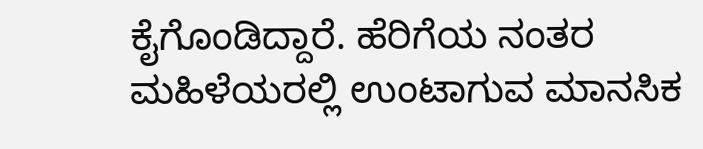ಕೈಗೊಂಡಿದ್ದಾರೆ. ಹೆರಿಗೆಯ ನಂತರ ಮಹಿಳೆಯರಲ್ಲಿ ಉಂಟಾಗುವ ಮಾನಸಿಕ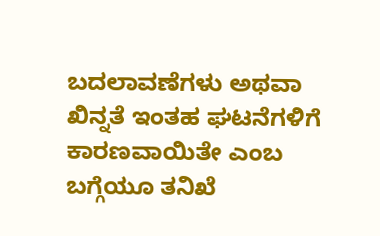ಬದಲಾವಣೆಗಳು ಅಥವಾ ಖಿನ್ನತೆ ಇಂತಹ ಘಟನೆಗಳಿಗೆ ಕಾರಣವಾಯಿತೇ ಎಂಬ ಬಗ್ಗೆಯೂ ತನಿಖೆ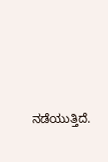ನಡೆಯುತ್ತಿದೆ.